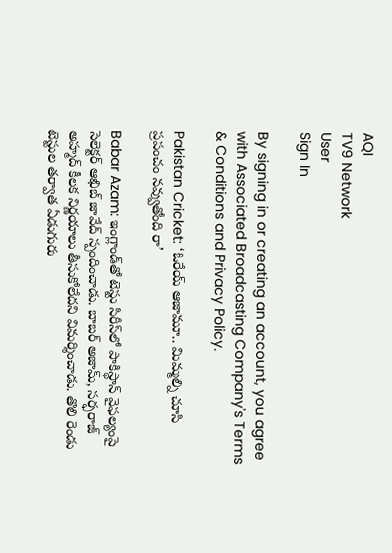AQI
TV9 Network
User
Sign In

By signing in or creating an account, you agree with Associated Broadcasting Company's Terms & Conditions and Privacy Policy.

Pakistan Cricket: ‘ఓరేయ్ ఆజామూ.. మిమ్మల్ని చూసి ప్రపంచం నవ్వుతోంది రా’

Babar Azam: ఇంగ్లాండ్‌తో టెస్టు సిరీస్‌లో పాకిస్థాన్ వైఫల్యంపై సెలెక్టర్ ఆఖిబ్ జావేద్ స్పందించాడు. బాబర్ అజామ్, సర్ఫరాజ్ అహ్మద్ కీలక నిర్ణయాలు తీసుకోలేదని విమర్శించాడు. తొలి రెండు టెస్టుల తర్వాత ఏడుగురు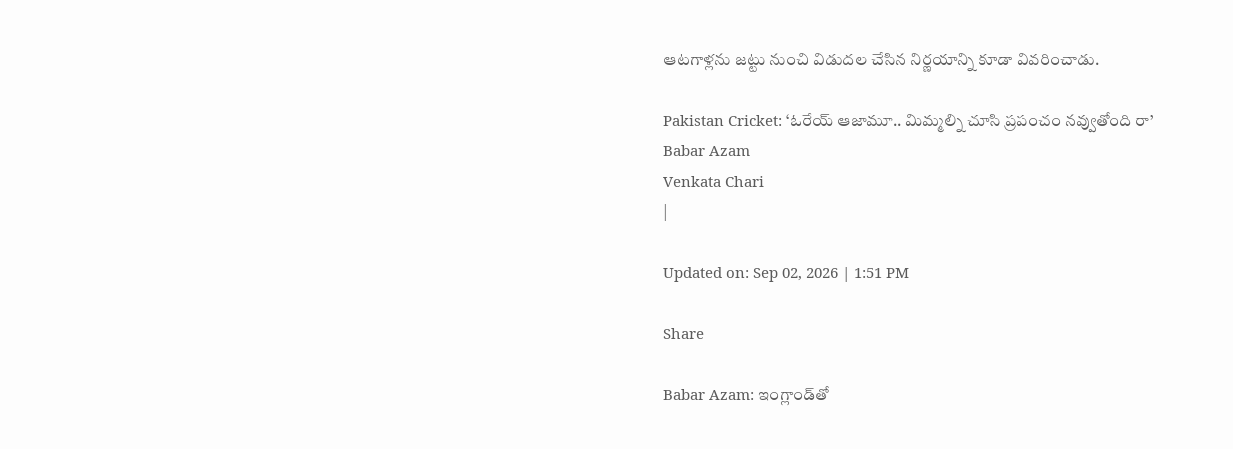ఆటగాళ్లను జట్టు నుంచి విడుదల చేసిన నిర్ణయాన్ని కూడా వివరించాడు.

Pakistan Cricket: ‘ఓరేయ్ ఆజామూ.. మిమ్మల్ని చూసి ప్రపంచం నవ్వుతోంది రా’
Babar Azam
Venkata Chari
|

Updated on: Sep 02, 2026 | 1:51 PM

Share

Babar Azam: ఇంగ్లాండ్‌తో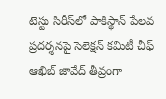టెస్టు సిరీస్‌లో పాకిస్థాన్ పేలవ ప్రదర్శనపై సెలెక్షన్ కమిటీ చీఫ్ ఆఖిబ్ జావేద్ తీవ్రంగా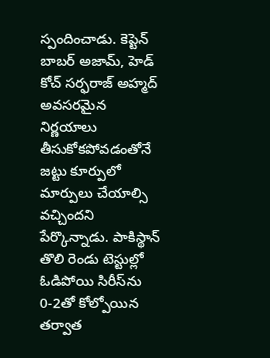స్పందించాడు. కెప్టెన్ బాబర్ అజామ్, హెడ్ కోచ్ సర్ఫరాజ్ అహ్మద్ అవసరమైన నిర్ణయాలు తీసుకోకపోవడంతోనే జట్టు కూర్పులో మార్పులు చేయాల్సి వచ్చిందని పేర్కొన్నాడు. పాకిస్థాన్ తొలి రెండు టెస్టుల్లో ఓడిపోయి సిరీస్‌ను 0-2తో కోల్పోయిన తర్వాత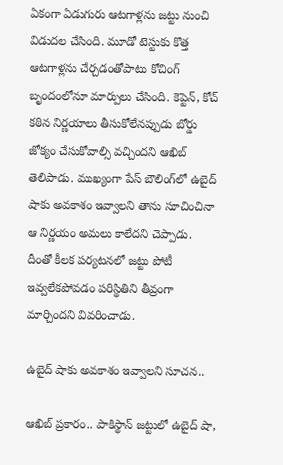ఏకంగా ఏడుగురు ఆటగాళ్లను జట్టు నుంచి విడుదల చేసింది. మూడో టెస్టుకు కొత్త ఆటగాళ్లను చేర్చడంతోపాటు కోచింగ్ బృందంలోనూ మార్పులు చేసింది. కెప్టెన్, కోచ్ కఠిన నిర్ణయాలు తీసుకోలేనప్పుడు బోర్డు జోక్యం చేసుకోవాల్సి వచ్చిందని ఆఖిబ్ తెలిపాడు. ముఖ్యంగా పేస్ బౌలింగ్‌లో ఉబైద్ షాకు అవకాశం ఇవ్వాలని తాను సూచించినా ఆ నిర్ణయం అమలు కాలేదని చెప్పాడు. దీంతో కీలక పర్యటనలో జట్టు పోటీ ఇవ్వలేకపోవడం పరిస్థితిని తీవ్రంగా మార్చిందని వివరించాడు.

ఉబైద్ షాకు అవకాశం ఇవ్వాలని సూచన..

ఆఖిబ్ ప్రకారం.. పాకిస్థాన్ జట్టులో ఉబైద్ షా,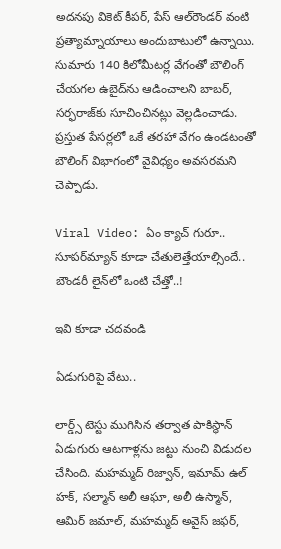అదనపు వికెట్ కీపర్, పేస్ ఆల్‌రౌండర్ వంటి ప్రత్యామ్నాయాలు అందుబాటులో ఉన్నాయి. సుమారు 140 కిలోమీటర్ల వేగంతో బౌలింగ్ చేయగల ఉబైద్‌ను ఆడించాలని బాబర్, సర్ఫరాజ్‌కు సూచించినట్లు వెల్లడించాడు. ప్రస్తుత పేసర్లలో ఒకే తరహా వేగం ఉండటంతో బౌలింగ్ విభాగంలో వైవిధ్యం అవసరమని చెప్పాడు.

Viral Video: ఏం క్యాచ్ గురూ.. సూపర్‌మ్యాన్‌ కూడా చేతులెత్తేయాల్సిందే.. బౌండరీ లైన్‌‌లో ఒంటి చేత్తో..!

ఇవి కూడా చదవండి

ఏడుగురిపై వేటు..

లార్డ్స్ టెస్టు ముగిసిన తర్వాత పాకిస్థాన్ ఏడుగురు ఆటగాళ్లను జట్టు నుంచి విడుదల చేసింది. మహమ్మద్ రిజ్వాన్, ఇమామ్ ఉల్ హక్, సల్మాన్ అలీ ఆఘా, అలీ ఉస్మాన్, ఆమిర్ జమాల్, మహమ్మద్ అవైస్ జఫర్,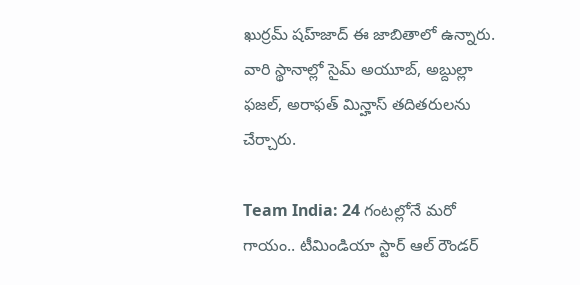ఖుర్రమ్ షహ్‌జాద్ ఈ జాబితాలో ఉన్నారు. వారి స్థానాల్లో సైమ్ అయూబ్, అబ్దుల్లా ఫజల్, అరాఫత్ మిన్హాస్ తదితరులను చేర్చారు.

Team India: 24 గంటల్లోనే మరో గాయం.. టీమిండియా స్టార్ ఆల్ రౌండర్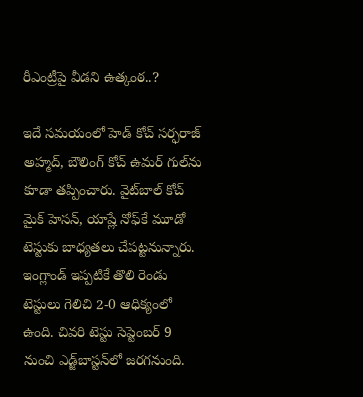రీఎంట్రీపై వీడని ఉత్కంఠ..?

ఇదే సమయంలో హెడ్ కోచ్ సర్ఫరాజ్ అహ్మద్, బౌలింగ్ కోచ్ ఉమర్ గుల్‌ను కూడా తప్పించారు. వైట్‌బాల్ కోచ్ మైక్ హెసన్, యాష్లే నోఫ్‌కే మూడో టెస్టుకు బాధ్యతలు చేపట్టనున్నారు. ఇంగ్లాండ్ ఇప్పటికే తొలి రెండు టెస్టులు గెలిచి 2-0 ఆధిక్యంలో ఉంది. చివరి టెస్టు సెప్టెంబర్ 9 నుంచి ఎడ్జ్‌బాస్టన్‌లో జరగనుంది.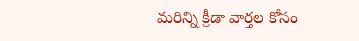మరిన్ని క్రీడా వార్తల కోసం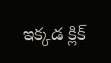ఇక్కడ క్లిక్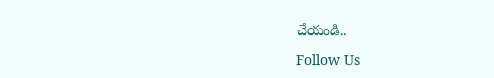చేయండి..

Follow Us